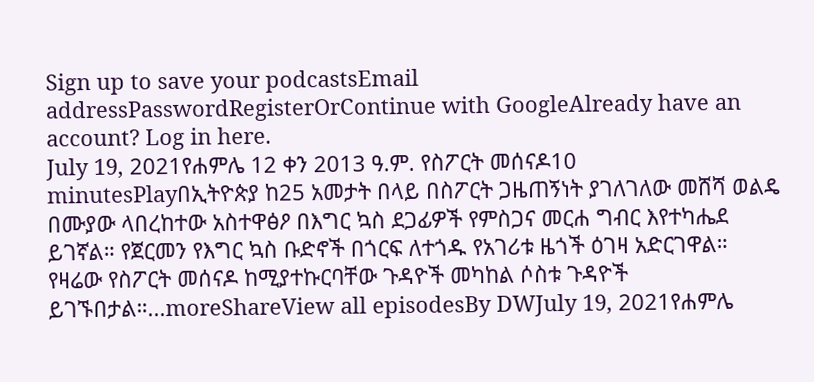Sign up to save your podcastsEmail addressPasswordRegisterOrContinue with GoogleAlready have an account? Log in here.
July 19, 2021የሐምሌ 12 ቀን 2013 ዓ.ም. የስፖርት መሰናዶ10 minutesPlayበኢትዮጵያ ከ25 አመታት በላይ በስፖርት ጋዜጠኝነት ያገለገለው መሸሻ ወልዴ በሙያው ላበረከተው አስተዋፅዖ በእግር ኳስ ደጋፊዎች የምስጋና መርሐ ግብር እየተካሔደ ይገኛል። የጀርመን የእግር ኳስ ቡድኖች በጎርፍ ለተጎዱ የአገሪቱ ዜጎች ዕገዛ አድርገዋል። የዛሬው የስፖርት መሰናዶ ከሚያተኩርባቸው ጉዳዮች መካከል ሶስቱ ጉዳዮች ይገኙበታል።...moreShareView all episodesBy DWJuly 19, 2021የሐምሌ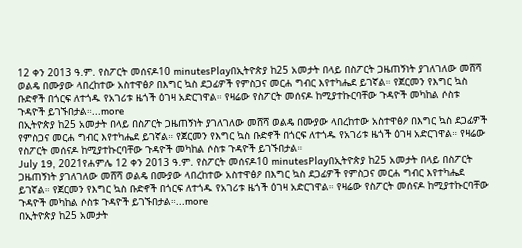12 ቀን 2013 ዓ.ም. የስፖርት መሰናዶ10 minutesPlayበኢትዮጵያ ከ25 አመታት በላይ በስፖርት ጋዜጠኝነት ያገለገለው መሸሻ ወልዴ በሙያው ላበረከተው አስተዋፅዖ በእግር ኳስ ደጋፊዎች የምስጋና መርሐ ግብር እየተካሔደ ይገኛል። የጀርመን የእግር ኳስ ቡድኖች በጎርፍ ለተጎዱ የአገሪቱ ዜጎች ዕገዛ አድርገዋል። የዛሬው የስፖርት መሰናዶ ከሚያተኩርባቸው ጉዳዮች መካከል ሶስቱ ጉዳዮች ይገኙበታል።...more
በኢትዮጵያ ከ25 አመታት በላይ በስፖርት ጋዜጠኝነት ያገለገለው መሸሻ ወልዴ በሙያው ላበረከተው አስተዋፅዖ በእግር ኳስ ደጋፊዎች የምስጋና መርሐ ግብር እየተካሔደ ይገኛል። የጀርመን የእግር ኳስ ቡድኖች በጎርፍ ለተጎዱ የአገሪቱ ዜጎች ዕገዛ አድርገዋል። የዛሬው የስፖርት መሰናዶ ከሚያተኩርባቸው ጉዳዮች መካከል ሶስቱ ጉዳዮች ይገኙበታል።
July 19, 2021የሐምሌ 12 ቀን 2013 ዓ.ም. የስፖርት መሰናዶ10 minutesPlayበኢትዮጵያ ከ25 አመታት በላይ በስፖርት ጋዜጠኝነት ያገለገለው መሸሻ ወልዴ በሙያው ላበረከተው አስተዋፅዖ በእግር ኳስ ደጋፊዎች የምስጋና መርሐ ግብር እየተካሔደ ይገኛል። የጀርመን የእግር ኳስ ቡድኖች በጎርፍ ለተጎዱ የአገሪቱ ዜጎች ዕገዛ አድርገዋል። የዛሬው የስፖርት መሰናዶ ከሚያተኩርባቸው ጉዳዮች መካከል ሶስቱ ጉዳዮች ይገኙበታል።...more
በኢትዮጵያ ከ25 አመታት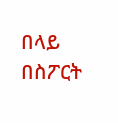በላይ በስፖርት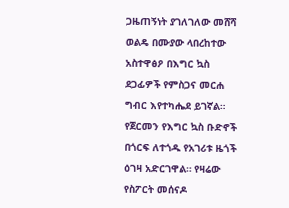ጋዜጠኝነት ያገለገለው መሸሻ ወልዴ በሙያው ላበረከተው አስተዋፅዖ በእግር ኳስ ደጋፊዎች የምስጋና መርሐ ግብር እየተካሔደ ይገኛል። የጀርመን የእግር ኳስ ቡድኖች በጎርፍ ለተጎዱ የአገሪቱ ዜጎች ዕገዛ አድርገዋል። የዛሬው የስፖርት መሰናዶ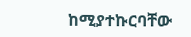ከሚያተኩርባቸው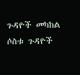ጉዳዮች መካከል ሶስቱ ጉዳዮች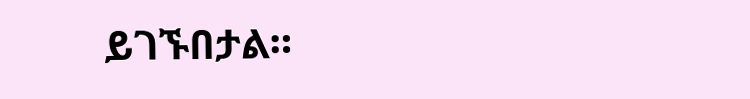ይገኙበታል።